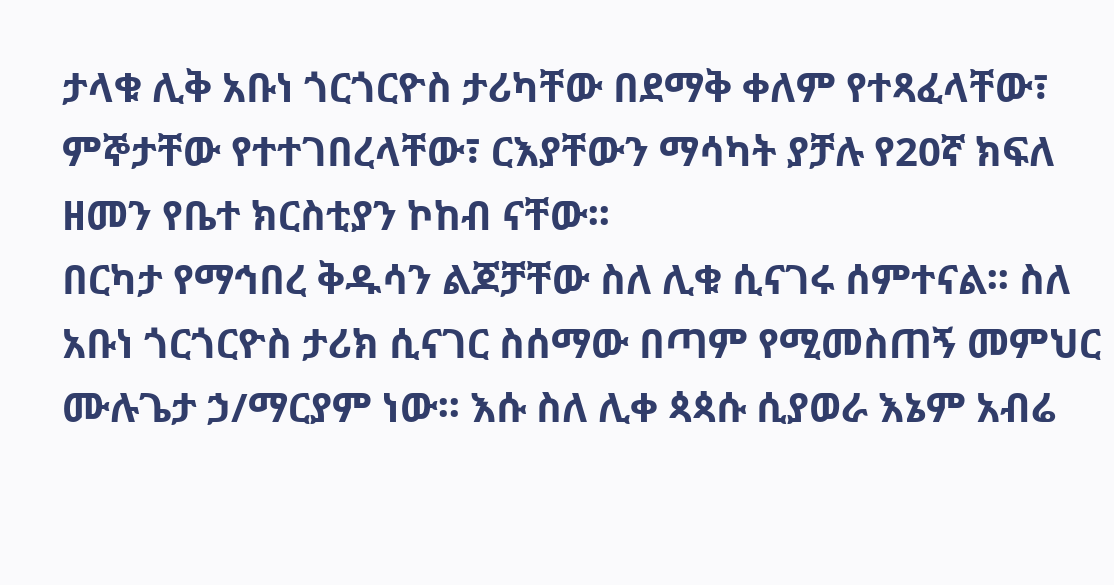ታላቁ ሊቅ አቡነ ጎርጎርዮስ ታሪካቸው በደማቅ ቀለም የተጻፈላቸው፣ ምኞታቸው የተተገበረላቸው፣ ርእያቸውን ማሳካት ያቻሉ የ20ኛ ክፍለ ዘመን የቤተ ክርስቲያን ኮከብ ናቸው፡፡
በርካታ የማኅበረ ቅዱሳን ልጆቻቸው ስለ ሊቁ ሲናገሩ ሰምተናል፡፡ ስለ አቡነ ጎርጎርዮስ ታሪክ ሲናገር ስሰማው በጣም የሚመስጠኝ መምህር ሙሉጌታ ኃ/ማርያም ነው፡፡ እሱ ስለ ሊቀ ጳጳሱ ሲያወራ እኔም አብሬ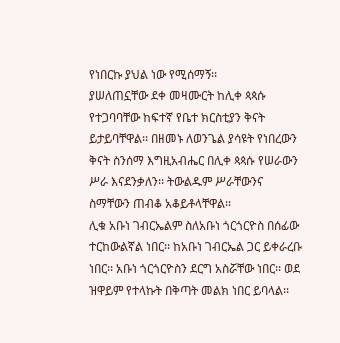የነበርኩ ያህል ነው የሚሰማኝ፡፡
ያሠለጠኗቸው ደቀ መዛሙርት ከሊቀ ጳጳሱ የተጋባባቸው ከፍተኛ የቤተ ክርስቲያን ቅናት ይታይባቸዋል፡፡ በዘመኑ ለወንጌል ያሳዩት የነበረውን ቅናት ስንሰማ እግዚአብሔር በሊቀ ጳጳሱ የሠራውን ሥራ እናደንቃለን፡፡ ትውልዱም ሥራቸውንና ስማቸውን ጠብቆ አቆይቶላቸዋል፡፡
ሊቁ አቡነ ገብርኤልም ስለአቡነ ጎርጎርዮስ በሰፊው ተርከውልኛል ነበር፡፡ ከአቡነ ገብርኤል ጋር ይቀራረቡ ነበር፡፡ አቡነ ጎርጎርዮስን ደርግ አስሯቸው ነበር፡፡ ወደ ዝዋይም የተላኩት በቅጣት መልክ ነበር ይባላል፡፡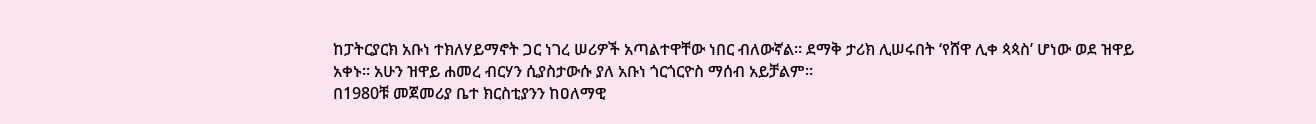ከፓትርያርክ አቡነ ተክለሃይማኖት ጋር ነገረ ሠሪዎች አጣልተዋቸው ነበር ብለውኛል፡፡ ደማቅ ታሪክ ሊሠሩበት ‘የሸዋ ሊቀ ጳጳስ’ ሆነው ወደ ዝዋይ አቀኑ፡፡ አሁን ዝዋይ ሐመረ ብርሃን ሲያስታውሱ ያለ አቡነ ጎርጎርዮስ ማሰብ አይቻልም፡፡
በ1980ቹ መጀመሪያ ቤተ ክርስቲያንን ከዐለማዊ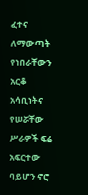ፈተና ለማውጣት የነበራቸውን አርቆ አሳቢነትና የሠሯቸው ሥራዎች ፍሬ አፍርተው ባይሆን ኖሮ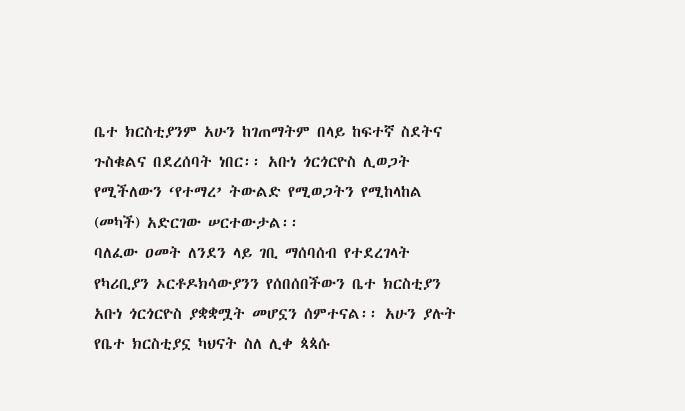ቤተ ክርስቲያንም አሁን ከገጠማትም በላይ ከፍተኛ ስደትና ጉስቁልና በደረሰባት ነበር፡፡ አቡነ ጎርጎርዮስ ሊወጋት የሚችለውን ‘የተማረ’ ትውልድ የሚወጋትን የሚከላከል (መካች) አድርገው ሠርተውታል፡፡
ባለፈው ዐመት ለንደን ላይ ገቢ ማሰባሰብ የተደረገላት የካሪቢያን ኦርቶዶክሳውያንን የሰበሰበችውን ቤተ ክርስቲያን አቡነ ጎርጎርዮስ ያቋቋሟት መሆኗን ሰምተናል፡፡ አሁን ያሉት የቤተ ክርስቲያኗ ካህናት ስለ ሊቀ ጳጳሱ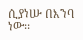ሲያነሡ በእንባ ነው፡፡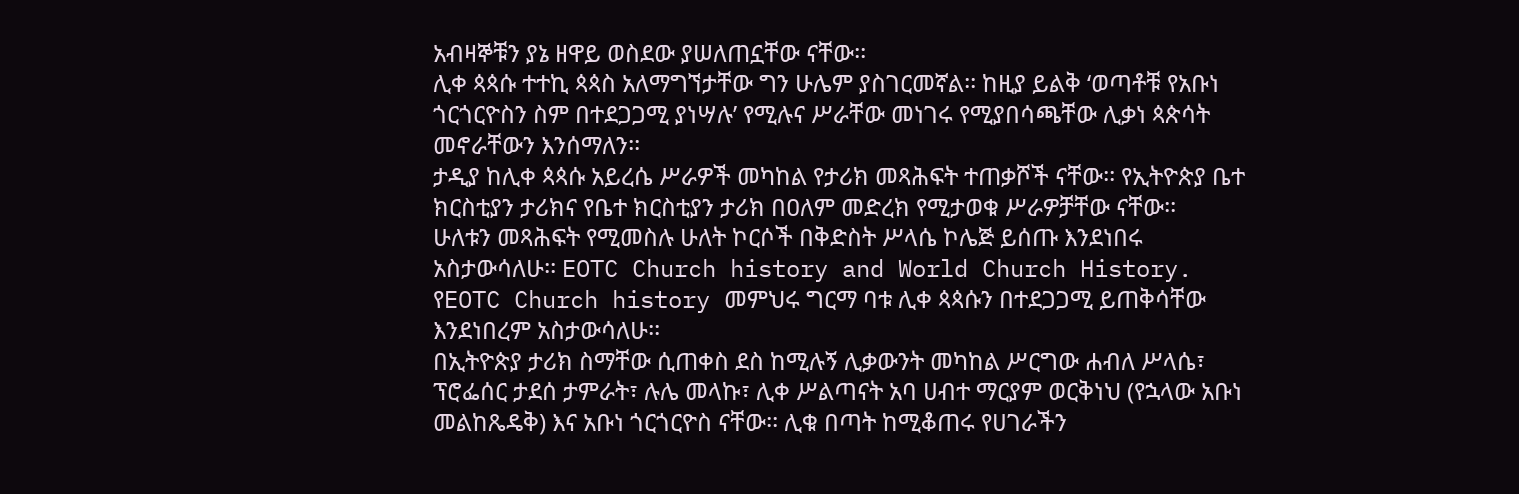አብዛኞቹን ያኔ ዘዋይ ወስደው ያሠለጠኗቸው ናቸው፡፡
ሊቀ ጳጳሱ ተተኪ ጳጳስ አለማግኘታቸው ግን ሁሌም ያስገርመኛል፡፡ ከዚያ ይልቅ ‘ወጣቶቹ የአቡነ ጎርጎርዮስን ስም በተደጋጋሚ ያነሣሉ’ የሚሉና ሥራቸው መነገሩ የሚያበሳጫቸው ሊቃነ ጳጵሳት መኖራቸውን እንሰማለን፡፡
ታዲያ ከሊቀ ጳጳሱ አይረሴ ሥራዎች መካከል የታሪክ መጻሕፍት ተጠቃሾች ናቸው፡፡ የኢትዮጵያ ቤተ ክርስቲያን ታሪክና የቤተ ክርስቲያን ታሪክ በዐለም መድረክ የሚታወቁ ሥራዎቻቸው ናቸው፡፡
ሁለቱን መጻሕፍት የሚመስሉ ሁለት ኮርሶች በቅድስት ሥላሴ ኮሌጅ ይሰጡ እንደነበሩ አስታውሳለሁ፡፡ EOTC Church history and World Church History. የEOTC Church history መምህሩ ግርማ ባቱ ሊቀ ጳጳሱን በተደጋጋሚ ይጠቅሳቸው እንደነበረም አስታውሳለሁ፡፡
በኢትዮጵያ ታሪክ ስማቸው ሲጠቀስ ደስ ከሚሉኝ ሊቃውንት መካከል ሥርግው ሐብለ ሥላሴ፣ ፕሮፌሰር ታደሰ ታምራት፣ ሉሌ መላኩ፣ ሊቀ ሥልጣናት አባ ሀብተ ማርያም ወርቅነህ (የኋላው አቡነ መልከጼዴቅ) እና አቡነ ጎርጎርዮስ ናቸው፡፡ ሊቁ በጣት ከሚቆጠሩ የሀገራችን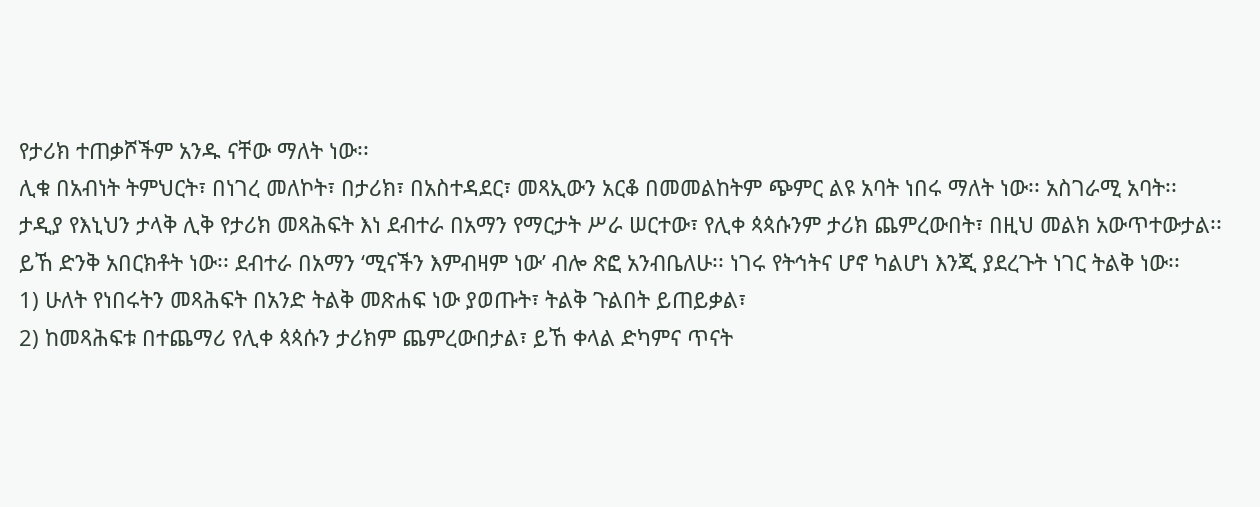የታሪክ ተጠቃሾችም አንዱ ናቸው ማለት ነው፡፡
ሊቁ በአብነት ትምህርት፣ በነገረ መለኮት፣ በታሪክ፣ በአስተዳደር፣ መጻኢውን አርቆ በመመልከትም ጭምር ልዩ አባት ነበሩ ማለት ነው፡፡ አስገራሚ አባት፡፡
ታዲያ የእኒህን ታላቅ ሊቅ የታሪክ መጻሕፍት እነ ደብተራ በአማን የማርታት ሥራ ሠርተው፣ የሊቀ ጳጳሱንም ታሪክ ጨምረውበት፣ በዚህ መልክ አውጥተውታል፡፡ ይኸ ድንቅ አበርክቶት ነው፡፡ ደብተራ በአማን ‘ሚናችን እምብዛም ነው’ ብሎ ጽፎ አንብቤለሁ፡፡ ነገሩ የትኅትና ሆኖ ካልሆነ እንጂ ያደረጉት ነገር ትልቅ ነው፡፡
1) ሁለት የነበሩትን መጻሕፍት በአንድ ትልቅ መጽሐፍ ነው ያወጡት፣ ትልቅ ጉልበት ይጠይቃል፣
2) ከመጻሕፍቱ በተጨማሪ የሊቀ ጳጳሱን ታሪክም ጨምረውበታል፣ ይኸ ቀላል ድካምና ጥናት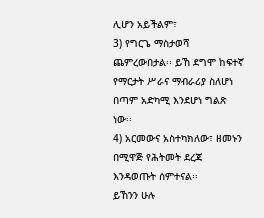ሊሆን አይችልም፣
3) የግርጌ ማስታወሻ ጨምረውበታል፡፡ ይኸ ደግሞ ከፍተኛ የማርታት ሥራና ማብራሪያ ስለሆነ በጣም አድካሚ እንደሆነ ግልጽ ነው፡፡
4) አርመውና አስተካክለው፣ ዘመኑን በሚዋጅ የሕትመት ደረጃ እንዳወጡት ሰምተናል፡፡
ይኸንን ሁሉ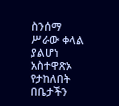ስንሰማ ሥራው ቀላል ያልሆነ አስተዋጽኦ የታከለበት በቤታችን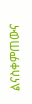ልናስቀምጠውና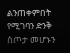ልንጠቀምበት የሚገባን ድንቅ ስጦታ መሆኑን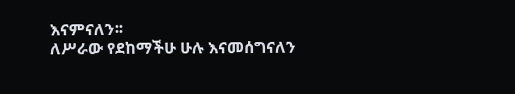እናምናለን፡፡
ለሥራው የደከማችሁ ሁሉ እናመሰግናለን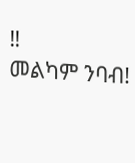‼
መልካም ንባብ!